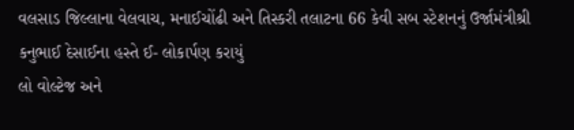વલસાડ જિલ્લાના વેલવાચ, મનાઈચોંઢી અને તિસ્કરી તલાટના 66 કેવી સબ સ્ટેશનનું ઉર્જામંત્રીશ્રી કનુભાઈ દેસાઈના હસ્તે ઈ- લોકાર્પણ કરાયું
લો વોલ્ટેજ અને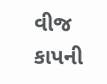વીજ કાપની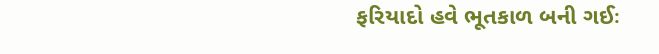ફરિયાદો હવે ભૂતકાળ બની ગઈઃ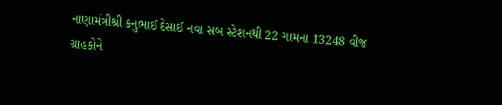નાણામંત્રીશ્રી કનુભાઈ દેસાઈ નવા સબ સ્ટેશનથી 22 ગામના 13248 વીજ ગ્રાહકોને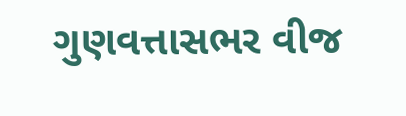ગુણવત્તાસભર વીજ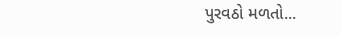પુરવઠો મળતો...